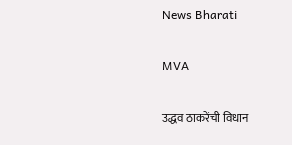News Bharati

MVA

उद्धव ठाकरेंची विधान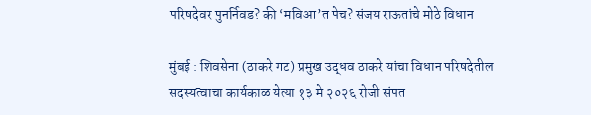परिषदेवर पुनर्निवड? की ‘मविआ’त पेच? संजय राऊतांचे मोठे विधान

मुंबई : शिवसेना (ठाकरे गट) प्रमुख उद्धव ठाकरे यांचा विधान परिषदेतील सदस्यत्वाचा कार्यकाळ येत्या १३ मे २०२६ रोजी संपत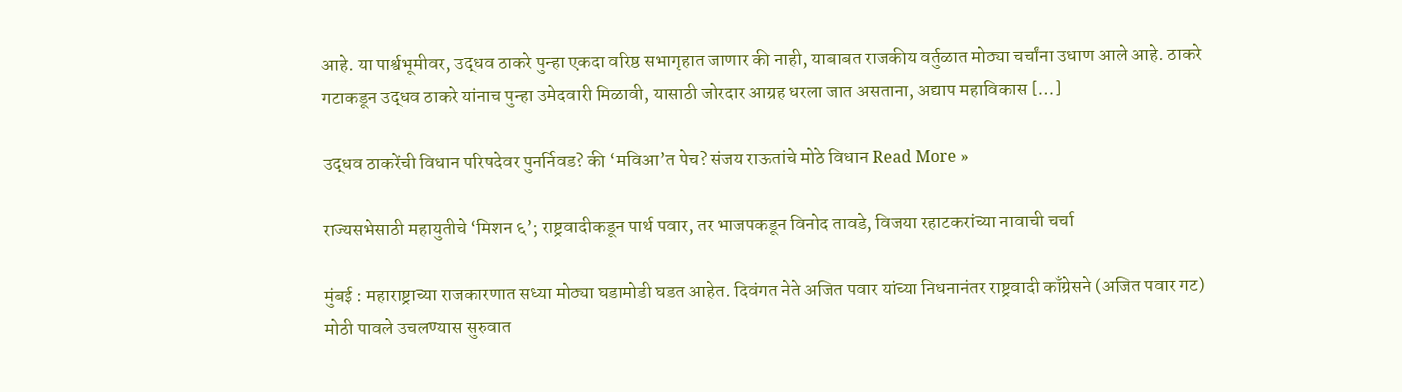आहे. या पार्श्वभूमीवर, उद्धव ठाकरे पुन्हा एकदा वरिष्ठ सभागृहात जाणार की नाही, याबाबत राजकीय वर्तुळात मोठ्या चर्चांना उधाण आले आहे. ठाकरे गटाकडून उद्धव ठाकरे यांनाच पुन्हा उमेदवारी मिळावी, यासाठी जोरदार आग्रह धरला जात असताना, अद्याप महाविकास […]

उद्धव ठाकरेंची विधान परिषदेवर पुनर्निवड? की ‘मविआ’त पेच? संजय राऊतांचे मोठे विधान Read More »

राज्यसभेसाठी महायुतीचे ‘मिशन ६’; राष्ट्रवादीकडून पार्थ पवार, तर भाजपकडून विनोद तावडे, विजया रहाटकरांच्या नावाची चर्चा

मुंबई : महाराष्ट्राच्या राजकारणात सध्या मोठ्या घडामोडी घडत आहेत. दिवंगत नेते अजित पवार यांच्या निधनानंतर राष्ट्रवादी काँग्रेसने (अजित पवार गट) मोठी पावले उचलण्यास सुरुवात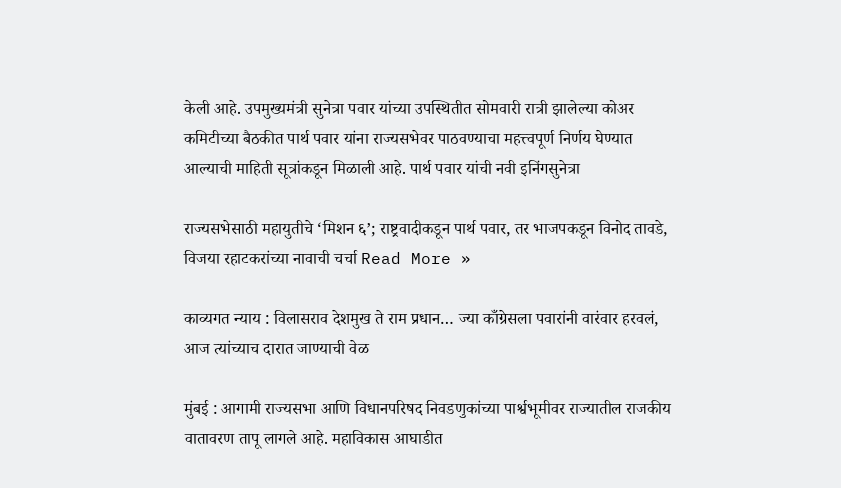केली आहे. उपमुख्यमंत्री सुनेत्रा पवार यांच्या उपस्थितीत सोमवारी रात्री झालेल्या कोअर कमिटीच्या बैठकीत पार्थ पवार यांना राज्यसभेवर पाठवण्याचा महत्त्वपूर्ण निर्णय घेण्यात आल्याची माहिती सूत्रांकडून मिळाली आहे. पार्थ पवार यांची नवी इनिंगसुनेत्रा

राज्यसभेसाठी महायुतीचे ‘मिशन ६’; राष्ट्रवादीकडून पार्थ पवार, तर भाजपकडून विनोद तावडे, विजया रहाटकरांच्या नावाची चर्चा Read More »

काव्यगत न्याय : विलासराव देशमुख ते राम प्रधान… ज्या काँग्रेसला पवारांनी वारंवार हरवलं, आज त्यांच्याच दारात जाण्याची वेळ

मुंबई : आगामी राज्यसभा आणि विधानपरिषद निवडणुकांच्या पार्श्वभूमीवर राज्यातील राजकीय वातावरण तापू लागले आहे. महाविकास आघाडीत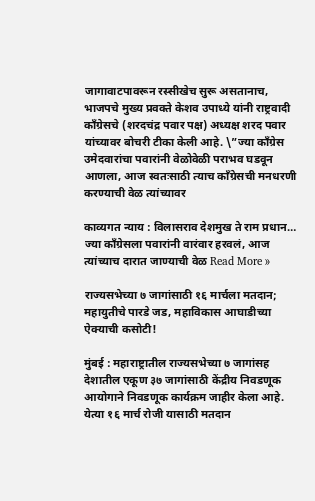जागावाटपावरून रस्सीखेच सुरू असतानाच, भाजपचे मुख्य प्रवक्ते केशव उपाध्ये यांनी राष्ट्रवादी काँग्रेसचे (शरदचंद्र पवार पक्ष) अध्यक्ष शरद पवार यांच्यावर बोचरी टीका केली आहे. \”ज्या काँग्रेस उमेदवारांचा पवारांनी वेळोवेळी पराभव घडवून आणला, आज स्वतःसाठी त्याच काँग्रेसची मनधरणी करण्याची वेळ त्यांच्यावर

काव्यगत न्याय : विलासराव देशमुख ते राम प्रधान… ज्या काँग्रेसला पवारांनी वारंवार हरवलं, आज त्यांच्याच दारात जाण्याची वेळ Read More »

राज्यसभेच्या ७ जागांसाठी १६ मार्चला मतदान; महायुतीचे पारडे जड, महाविकास आघाडीच्या ऐक्याची कसोटी!

मुंबई : महाराष्ट्रातील राज्यसभेच्या ७ जागांसह देशातील एकूण ३७ जागांसाठी केंद्रीय निवडणूक आयोगाने निवडणूक कार्यक्रम जाहीर केला आहे. येत्या १६ मार्च रोजी यासाठी मतदान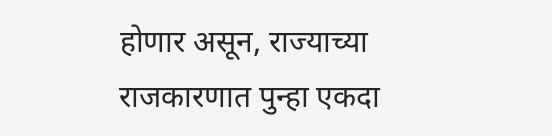होणार असून, राज्याच्या राजकारणात पुन्हा एकदा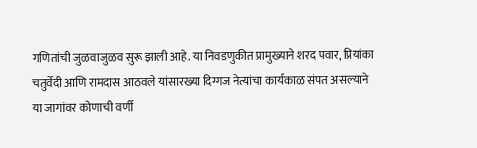गणितांची जुळवाजुळव सुरू झाली आहे. या निवडणुकीत प्रामुख्याने शरद पवार, प्रियांका चतुर्वेदी आणि रामदास आठवले यांसारख्या दिग्गज नेत्यांचा कार्यकाळ संपत असल्याने या जागांवर कोणाची वर्णी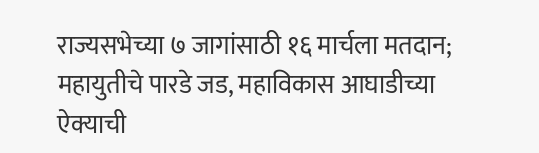राज्यसभेच्या ७ जागांसाठी १६ मार्चला मतदान; महायुतीचे पारडे जड, महाविकास आघाडीच्या ऐक्याची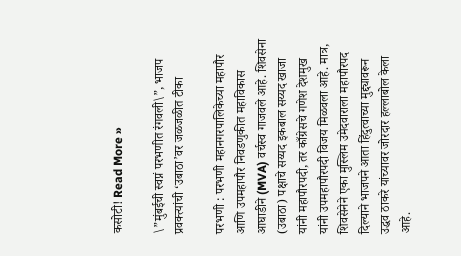कसोटी! Read More »

\”मुंबईची स्वप्नं परभणीत रंगवली\”, भाजप प्रवक्त्यांची ‘उबाठा’वर जळजळीत टीका

परभणी : परभणी महानगरपालिकेच्या महापौर आणि उपमहापौर निवडणुकीत महाविकास आघाडीने (MVA) वर्चस्व गाजवले आहे. शिवसेना (उबाठा) पक्षाचे सय्यद इकबाल सय्यद खाजा यांनी महापौरपदी, तर काँग्रेसचे गणेश देशमुख यांनी उपमहापौरपदी विजय मिळवला आहे. मात्र, शिवसेनेने एका मुस्लिम उमेदवाराला महापौरपद दिल्याने भाजपने आता हिंदुत्वाच्या मुद्द्यावरून उद्धव ठाकरे यांच्यावर जोरदार हल्लाबोल केला आहे.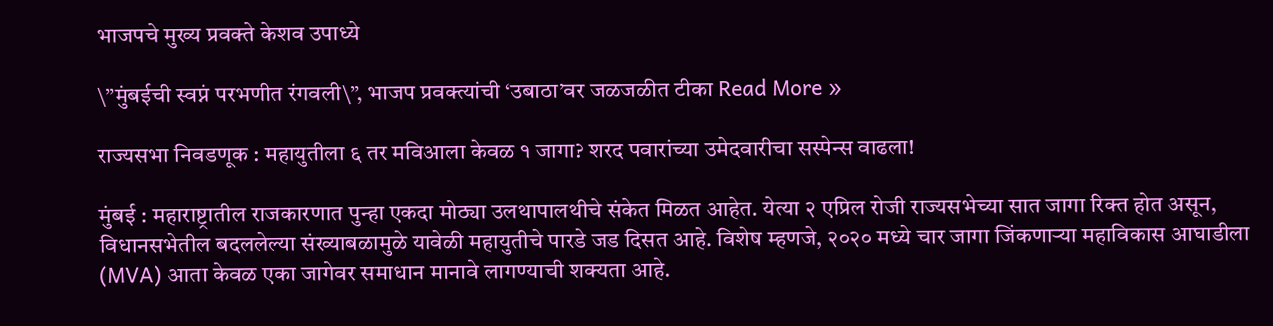भाजपचे मुख्य प्रवक्ते केशव उपाध्ये

\”मुंबईची स्वप्नं परभणीत रंगवली\”, भाजप प्रवक्त्यांची ‘उबाठा’वर जळजळीत टीका Read More »

राज्यसभा निवडणूक : महायुतीला ६ तर मविआला केवळ १ जागा? शरद पवारांच्या उमेदवारीचा सस्पेन्स वाढला!

मुंबई : महाराष्ट्रातील राजकारणात पुन्हा एकदा मोठ्या उलथापालथीचे संकेत मिळत आहेत. येत्या २ एप्रिल रोजी राज्यसभेच्या सात जागा रिक्त होत असून, विधानसभेतील बदललेल्या संख्याबळामुळे यावेळी महायुतीचे पारडे जड दिसत आहे. विशेष म्हणजे, २०२० मध्ये चार जागा जिंकणाऱ्या महाविकास आघाडीला (MVA) आता केवळ एका जागेवर समाधान मानावे लागण्याची शक्यता आहे.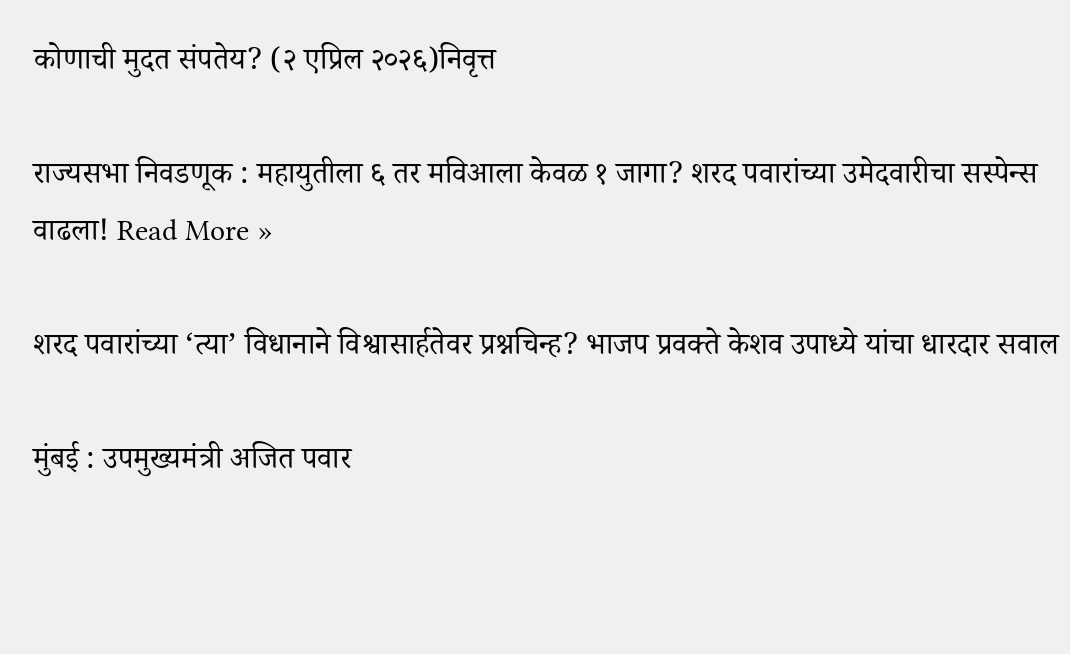कोणाची मुदत संपतेय? (२ एप्रिल २०२६)निवृत्त

राज्यसभा निवडणूक : महायुतीला ६ तर मविआला केवळ १ जागा? शरद पवारांच्या उमेदवारीचा सस्पेन्स वाढला! Read More »

शरद पवारांच्या ‘त्या’ विधानाने विश्वासार्हतेवर प्रश्नचिन्ह? भाजप प्रवक्ते केशव उपाध्ये यांचा धारदार सवाल

मुंबई : उपमुख्यमंत्री अजित पवार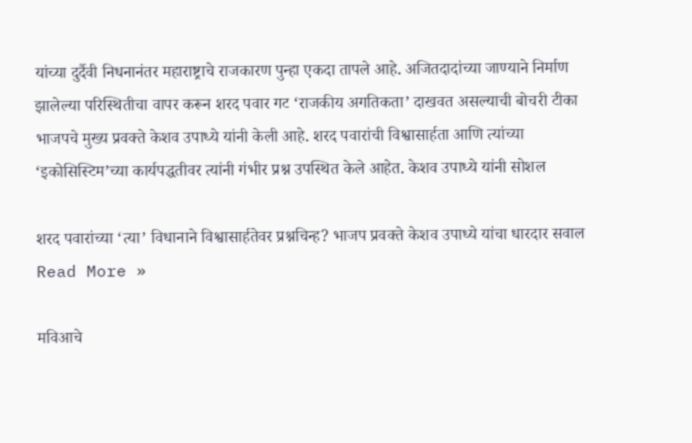यांच्या दुर्दैवी निधनानंतर महाराष्ट्राचे राजकारण पुन्हा एकदा तापले आहे. अजितदादांच्या जाण्याने निर्माण झालेल्या परिस्थितीचा वापर करून शरद पवार गट ‘राजकीय अगतिकता’ दाखवत असल्याची बोचरी टीका भाजपचे मुख्य प्रवक्ते केशव उपाध्ये यांनी केली आहे. शरद पवारांची विश्वासार्हता आणि त्यांच्या ‘इकोसिस्टिम’च्या कार्यपद्धतीवर त्यांनी गंभीर प्रश्न उपस्थित केले आहेत. केशव उपाध्ये यांनी सोशल

शरद पवारांच्या ‘त्या’ विधानाने विश्वासार्हतेवर प्रश्नचिन्ह? भाजप प्रवक्ते केशव उपाध्ये यांचा धारदार सवाल Read More »

मविआचे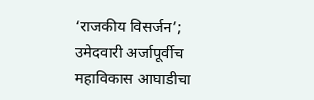‘राजकीय विसर्जन’; उमेदवारी अर्जापूर्वीच महाविकास आघाडीचा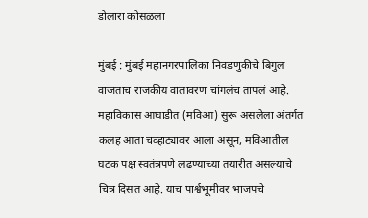डोलारा कोसळला

मुंबई : मुंबई महानगरपालिका निवडणुकीचे बिगुल वाजताच राजकीय वातावरण चांगलंच तापलं आहे. महाविकास आघाडीत (मविआ) सुरू असलेला अंतर्गत कलह आता चव्हाट्यावर आला असून, मविआतील घटक पक्ष स्वतंत्रपणे लढण्याच्या तयारीत असल्याचे चित्र दिसत आहे. याच पार्श्वभूमीवर भाजपचे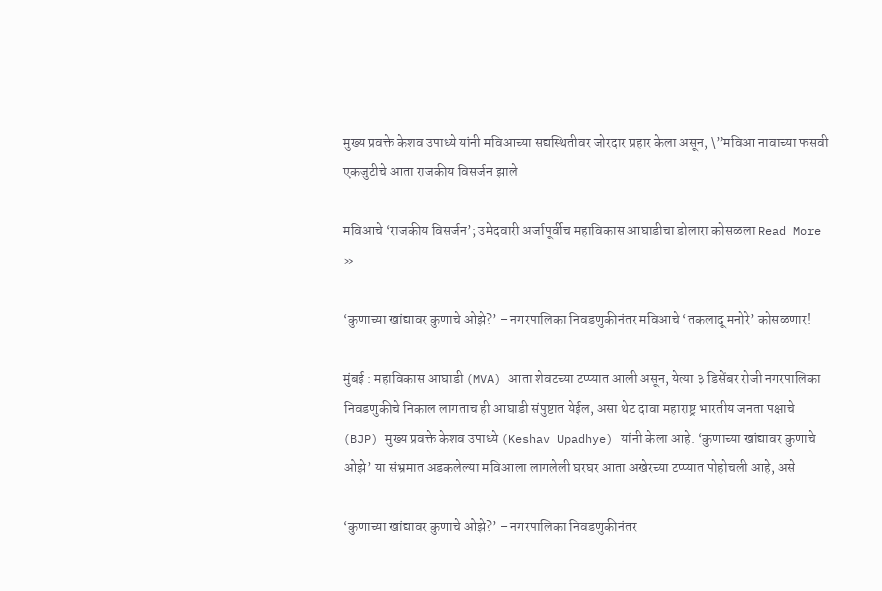मुख्य प्रवक्ते केशव उपाध्ये यांनी मविआच्या सद्यस्थितीवर जोरदार प्रहार केला असून, \”मविआ नावाच्या फसवी एकजुटीचे आता राजकीय विसर्जन झाले

मविआचे ‘राजकीय विसर्जन’; उमेदवारी अर्जापूर्वीच महाविकास आघाडीचा डोलारा कोसळला Read More »

‘कुणाच्या खांद्यावर कुणाचे ओझे?’ – नगरपालिका निवडणुकीनंतर मविआचे ‘तकलादू मनोरे’ कोसळणार!

मुंबई : महाविकास आघाडी (MVA) आता शेवटच्या टप्प्यात आली असून, येत्या ३ डिसेंबर रोजी नगरपालिका निवडणुकीचे निकाल लागताच ही आघाडी संपुष्टात येईल, असा थेट दावा महाराष्ट्र भारतीय जनता पक्षाचे (BJP) मुख्य प्रवक्ते केशव उपाध्ये (Keshav Upadhye) यांनी केला आहे. ‘कुणाच्या खांद्यावर कुणाचे ओझे’ या संभ्रमात अडकलेल्या मविआला लागलेली घरघर आता अखेरच्या टप्प्यात पोहोचली आहे, असे

‘कुणाच्या खांद्यावर कुणाचे ओझे?’ – नगरपालिका निवडणुकीनंतर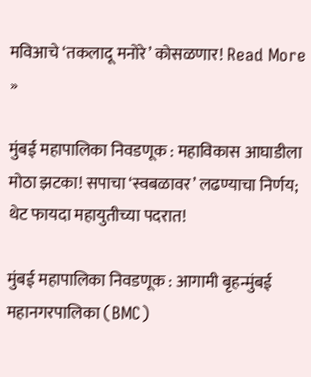मविआचे ‘तकलादू मनोरे’ कोसळणार! Read More »

मुंबई महापालिका निवडणूक : महाविकास आघाडीला मोठा झटका! सपाचा ‘स्वबळावर’ लढण्याचा निर्णय; थेट फायदा महायुतीच्या पदरात!

मुंबई महापालिका निवडणूक : आगामी बृहन्मुंबई महानगरपालिका (BMC)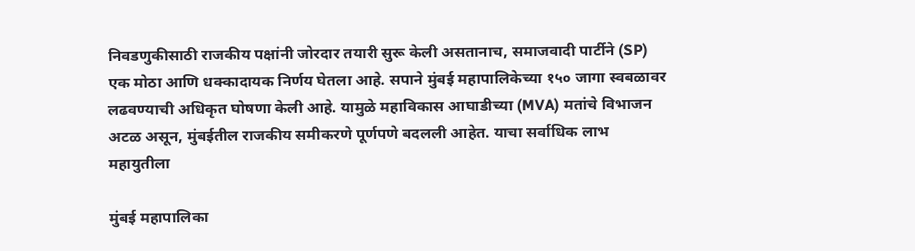निवडणुकीसाठी राजकीय पक्षांनी जोरदार तयारी सुरू केली असतानाच, समाजवादी पार्टीने (SP) एक मोठा आणि धक्कादायक निर्णय घेतला आहे. सपाने मुंबई महापालिकेच्या १५० जागा स्वबळावर लढवण्याची अधिकृत घोषणा केली आहे. यामुळे महाविकास आघाडीच्या (MVA) मतांचे विभाजन अटळ असून, मुंबईतील राजकीय समीकरणे पूर्णपणे बदलली आहेत. याचा सर्वाधिक लाभ महायुतीला

मुंबई महापालिका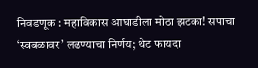निवडणूक : महाविकास आघाडीला मोठा झटका! सपाचा ‘स्वबळावर’ लढण्याचा निर्णय; थेट फायदा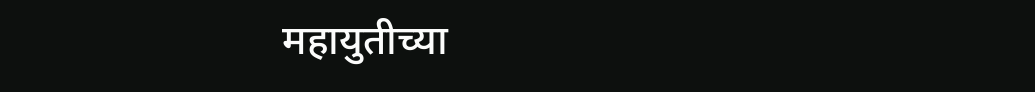महायुतीच्या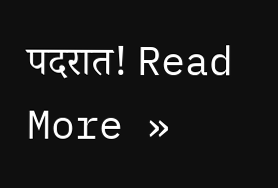पदरात! Read More »